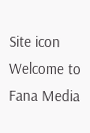Site icon Welcome to Fana Media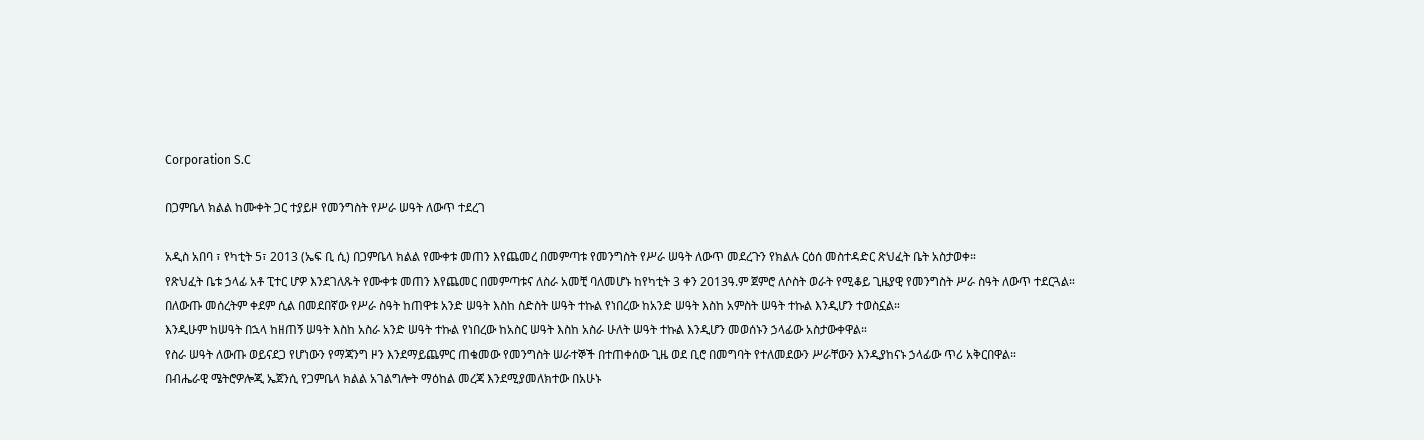Corporation S.C

በጋምቤላ ክልል ከሙቀት ጋር ተያይዞ የመንግስት የሥራ ሠዓት ለውጥ ተደረገ

አዲስ አበባ ፣ የካቲት 5፣ 2013 (ኤፍ ቢ ሲ) በጋምቤላ ክልል የሙቀቱ መጠን እየጨመረ በመምጣቱ የመንግስት የሥራ ሠዓት ለውጥ መደረጉን የክልሉ ርዕሰ መስተዳድር ጽህፈት ቤት አስታወቀ።
የጽህፈት ቤቱ ኃላፊ አቶ ፒተር ሆዎ እንደገለጹት የሙቀቱ መጠን እየጨመር በመምጣቱና ለስራ አመቺ ባለመሆኑ ከየካቲት 3 ቀን 2013ዓ.ም ጀምሮ ለሶስት ወራት የሚቆይ ጊዜያዊ የመንግስት ሥራ ስዓት ለውጥ ተደርጓል።
በለውጡ መሰረትም ቀደም ሲል በመደበኛው የሥራ ስዓት ከጠዋቱ አንድ ሠዓት እስከ ስድስት ሠዓት ተኩል የነበረው ከአንድ ሠዓት እስከ አምስት ሠዓት ተኩል እንዲሆን ተወስኗል።
እንዲሁም ከሠዓት በኋላ ከዘጠኝ ሠዓት እስከ አስራ አንድ ሠዓት ተኩል የነበረው ከአስር ሠዓት እስከ አስራ ሁለት ሠዓት ተኩል እንዲሆን መወሰኑን ኃላፊው አስታውቀዋል።
የስራ ሠዓት ለውጡ ወይናደጋ የሆነውን የማጃንግ ዞን እንደማይጨምር ጠቁመው የመንግስት ሠራተኞች በተጠቀሰው ጊዜ ወደ ቢሮ በመግባት የተለመደውን ሥራቸውን እንዲያከናኑ ኃላፊው ጥሪ አቅርበዋል።
በብሔራዊ ሜትሮዎሎጂ ኤጀንሲ የጋምቤላ ክልል አገልግሎት ማዕከል መረጃ እንደሚያመለክተው በአሁኑ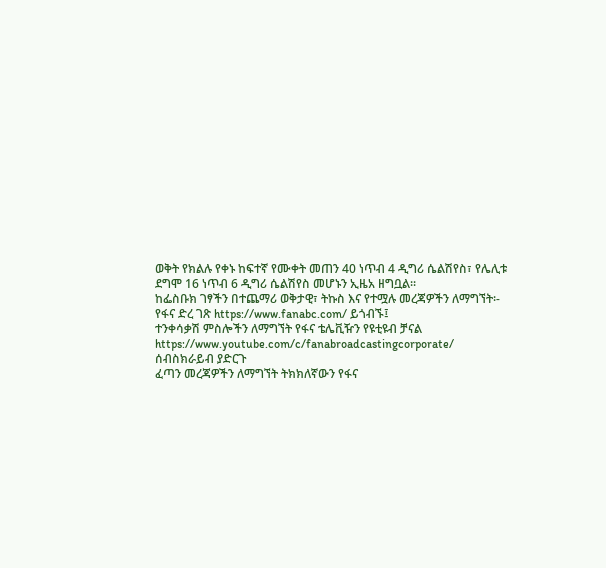ወቅት የክልሉ የቀኑ ከፍተኛ የሙቀት መጠን 40 ነጥብ 4 ዲግሪ ሴልሽየስ፣ የሌሊቱ ደግሞ 16 ነጥብ 6 ዲግሪ ሴልሽየስ መሆኑን ኢዜአ ዘግቧል፡፡
ከፌስቡክ ገፃችን በተጨማሪ ወቅታዊ፣ ትኩስ እና የተሟሉ መረጃዎችን ለማግኘት፡-
የፋና ድረ ገጽ https://www.fanabc.com/ ይጎብኙ፤
ተንቀሳቃሽ ምስሎችን ለማግኘት የፋና ቴሌቪዥን የዩቲዩብ ቻናል https://www.youtube.com/c/fanabroadcastingcorporate/ ሰብስክራይብ ያድርጉ
ፈጣን መረጃዎችን ለማግኘት ትክክለኛውን የፋና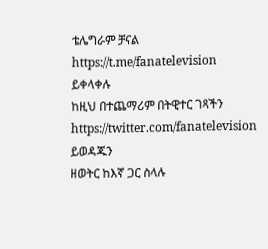ቴሌግራም ቻናል https://t.me/fanatelevision ይቀላቀሉ
ከዚህ በተጨማሪም በትዊተር ገጻችን https://twitter.com/fanatelevision ይወዳጁን
ዘወትር ከእኛ ጋር ስላሉ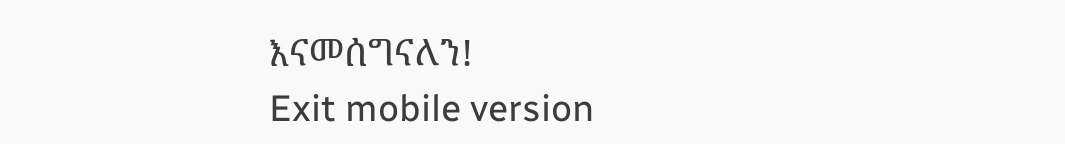እናመሰግናለን!
Exit mobile version